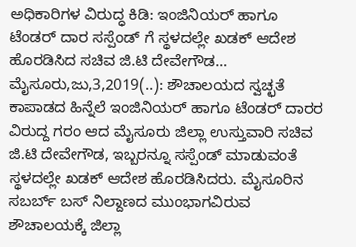ಅಧಿಕಾರಿಗಳ ವಿರುದ್ಧ ಕಿಡಿ: ಇಂಜಿನಿಯರ್ ಹಾಗೂ ಟೆಂಡರ್ ದಾರ ಸಸ್ಪೆಂಡ್ ಗೆ ಸ್ಥಳದಲ್ಲೇ ಖಡಕ್ ಆದೇಶ ಹೊರಡಿಸಿದ ಸಚಿವ ಜಿ.ಟಿ ದೇವೇಗೌಡ… ಮೈಸೂರು,ಜು,3,2019(..): ಶೌಚಾಲಯದ ಸ್ವಚ್ಛತೆ ಕಾಪಾಡದ ಹಿನ್ನೆಲೆ ಇಂಜಿನಿಯರ್ ಹಾಗೂ ಟೆಂಡರ್ ದಾರರ ವಿರುದ್ದ ಗರಂ ಆದ ಮೈಸೂರು ಜಿಲ್ಲಾ ಉಸ್ತುವಾರಿ ಸಚಿವ ಜಿ.ಟಿ ದೇವೇಗೌಡ, ಇಬ್ಬರನ್ನೂ ಸಸ್ಪೆಂಡ್ ಮಾಡುವಂತೆ ಸ್ಥಳದಲ್ಲೇ ಖಡಕ್ ಆದೇಶ ಹೊರಡಿಸಿದರು. ಮೈಸೂರಿನ ಸಬರ್ಬ್ ಬಸ್ ನಿಲ್ದಾಣದ ಮುಂಭಾಗವಿರುವ ಶೌಚಾಲಯಕ್ಕೆ ಜಿಲ್ಲಾ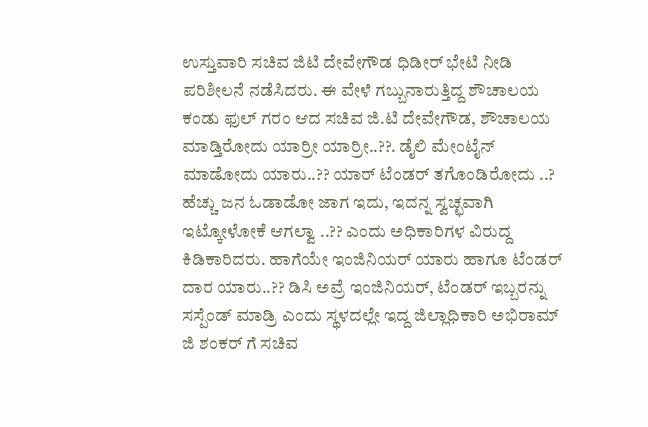ಉಸ್ತುವಾರಿ ಸಚಿವ ಜಿಟಿ ದೇವೇಗೌಡ ಧಿಡೀರ್ ಭೇಟಿ ನೀಡಿ ಪರಿಶೀಲನೆ ನಡೆಸಿದರು. ಈ ವೇಳೆ ಗಬ್ಬುನಾರುತ್ತಿದ್ದ ಶೌಚಾಲಯ ಕಂಡು ಫುಲ್ ಗರಂ ಆದ ಸಚಿವ ಜಿ.ಟಿ ದೇವೇಗೌಡ, ಶೌಚಾಲಯ ಮಾಡ್ತಿರೋದು ಯಾರ್ರೀ ಯಾರ್ರೀ..??. ಡೈಲಿ ಮೇಂಟೈನ್ ಮಾಡೋದು ಯಾರು..?? ಯಾರ್ ಟೆಂಡರ್ ತಗೊಂಡಿರೋದು ..? ಹೆಚ್ಚು ಜನ ಓಡಾಡೋ ಜಾಗ ಇದು, ಇದನ್ನ ಸ್ವಚ್ಛವಾಗಿ ಇಟ್ಕೋಳೋಕೆ ಆಗಲ್ವಾ ..?? ಎಂದು ಅಧಿಕಾರಿಗಳ ವಿರುದ್ದ ಕಿಡಿಕಾರಿದರು. ಹಾಗೆಯೇ ಇಂಜಿನಿಯರ್ ಯಾರು ಹಾಗೂ ಟೆಂಡರ್ ದಾರ ಯಾರು..?? ಡಿಸಿ ಅವ್ರೆ ಇಂಜಿನಿಯರ್, ಟೆಂಡರ್ ಇಬ್ಬರನ್ನು ಸಸ್ಪೆಂಡ್ ಮಾಡ್ರಿ ಎಂದು ಸ್ಥಳದಲ್ಲೇ ಇದ್ದ ಜಿಲ್ಲಾಧಿಕಾರಿ ಅಭಿರಾಮ್ ಜಿ ಶಂಕರ್ ಗೆ ಸಚಿವ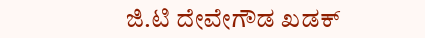ಜಿ.ಟಿ ದೇವೇಗೌಡ ಖಡಕ್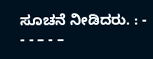ಸೂಚನೆ ನೀಡಿದರು. : - - - – - –